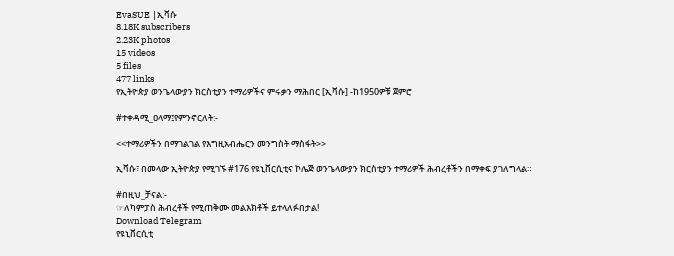EvaSUE |ኢቫሱ
8.18K subscribers
2.23K photos
15 videos
5 files
477 links
የኢትዮጵያ ወንጌላውያን ክርስቲያን ተማሪዎችና ምሩቃን ማሕበር [ኢቫሱ] -ከ1950ዎቹ ጀምሮ

#ተቀዳሚ_ዐላማ፤የምንኖርለት:-

<<ተማሪዎችን በማገልገል የእግዚአብሔርን መንግስት ማስፋት>>

ኢቫሱ፣ በመላው ኢትዮጵያ የሚገኙ #176 የዩኒቨርሲቲና ኮሌጅ ወንጌላውያን ክርስቲያን ተማሪዎች ሕብረቶችን በማቀፍ ያገለግላል።

#በዚህ_ቻናል:-
☞ለካምፓስ ሕብረቶች የሚጠቅሙ መልእክቶች ይተላለፉበታል!
Download Telegram
የዩኒቨርሲቲ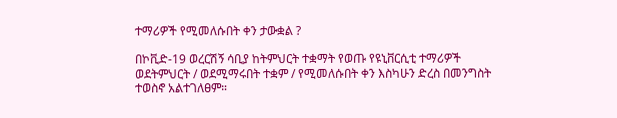ተማሪዎች የሚመለሱበት ቀን ታውቋል ?

በኮቪድ-19 ወረርሽኝ ሳቢያ ከትምህርት ተቋማት የወጡ የዩኒቨርሲቲ ተማሪዎች ወደትምህርት / ወደሚማሩበት ተቋም / የሚመለሱበት ቀን እስካሁን ድረስ በመንግስት ተወስኖ አልተገለፀም።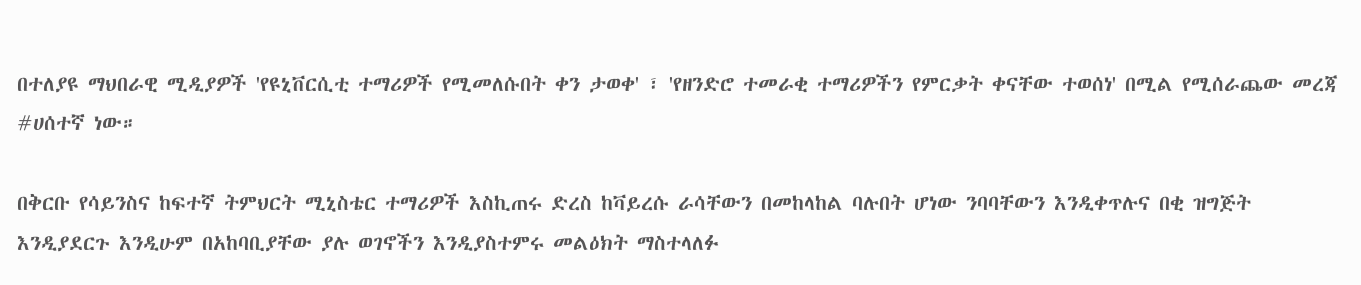በተለያዩ ማህበራዊ ሚዲያዎች 'የዩኒቨርሲቲ ተማሪዎች የሚመለሱበት ቀን ታወቀ' ፣ 'የዘንድሮ ተመራቂ ተማሪዎችን የምርቃት ቀናቸው ተወሰነ' በሚል የሚሰራጨው መረጃ #ሀሰተኛ ነው።

በቅርቡ የሳይንስና ከፍተኛ ትምህርት ሚኒስቴር ተማሪዎች እስኪጠሩ ድረስ ከቫይረሱ ራሳቸውን በመከላከል ባሉበት ሆነው ንባባቸውን እንዲቀጥሉና በቂ ዝግጅት እንዲያደርጉ እንዲሁም በአከባቢያቸው ያሉ ወገኖችን እንዲያስተምሩ መልዕክት ማስተላለፉ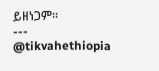ይዘነጋም።
---
@tikvahethiopia